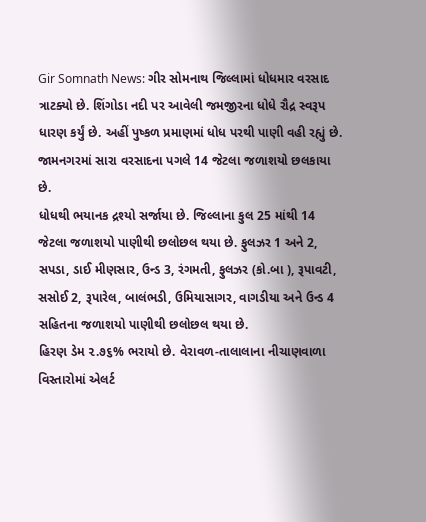Gir Somnath News: ગીર સોમનાથ જિલ્લામાં ધોધમાર વરસાદ ત્રાટક્યો છે. શિંગોડા નદી પર આવેલી જમજીરના ધોધે રૌદ્ર સ્વરૂપ ધારણ કર્યું છે. અહીં પુષ્કળ પ્રમાણમાં ધોધ પરથી પાણી વહી રહ્યું છે. જામનગરમાં સારા વરસાદના પગલે 14 જેટલા જળાશયો છલકાયા છે.
ધોધથી ભયાનક દ્રશ્યો સર્જાયા છે. જિલ્લાના કુલ 25 માંથી 14 જેટલા જળાશયો પાણીથી છલોછલ થયા છે. ફુલઝર 1 અને 2, સપડા, ડાઈ મીણસાર, ઉન્ડ 3, રંગમતી, ફુલઝર (કો.બા ), રૂપાવટી, સસોઈ 2, રૂપારેલ, બાલંભડી, ઉમિયાસાગર, વાગડીયા અને ઉન્ડ 4 સહિતના જળાશયો પાણીથી છલોછલ થયા છે.
હિરણ ડેમ ૨.૭૬% ભરાયો છે. વેરાવળ-તાલાલાના નીચાણવાળા વિસ્તારોમાં એલર્ટ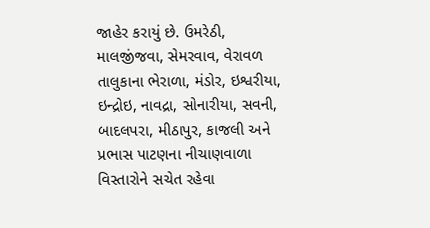જાહેર કરાયું છે. ઉમરેઠી, માલજીંજવા, સેમરવાવ, વેરાવળ તાલુકાના ભેરાળા, મંડોર, ઇશ્વરીયા, ઇન્દ્રોઇ, નાવદ્રા, સોનારીયા, સવની, બાદલપરા, મીઠાપુર, કાજલી અને પ્રભાસ પાટણના નીચાણવાળા વિસ્તારોને સચેત રહેવા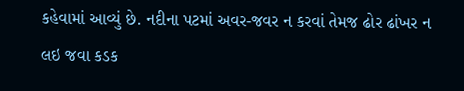કહેવામાં આવ્યું છે. નદીના પટમાં અવર-જવર ન કરવાં તેમજ ઢોર ઢાંખર ન લઇ જવા કડક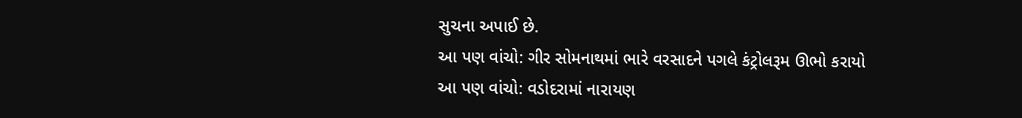સુચના અપાઈ છે.
આ પણ વાંચો: ગીર સોમનાથમાં ભારે વરસાદને પગલે કંટ્રોલરૂમ ઊભો કરાયો
આ પણ વાંચો: વડોદરામાં નારાયણ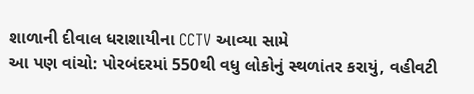શાળાની દીવાલ ધરાશાયીના CCTV આવ્યા સામે
આ પણ વાંચો: પોરબંદરમાં 550થી વધુ લોકોનું સ્થળાંતર કરાયું, વહીવટી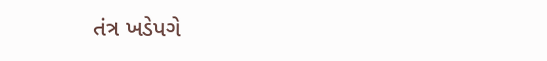તંત્ર ખડેપગે